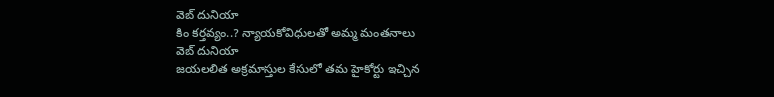వెబ్ దునియా
కిం కర్తవ్యం..? న్యాయకోవిధులతో అమ్మ మంతనాలు
వెబ్ దునియా
జయలలిత అక్రమాస్తుల కేసులో తమ హైకోర్టు ఇచ్చిన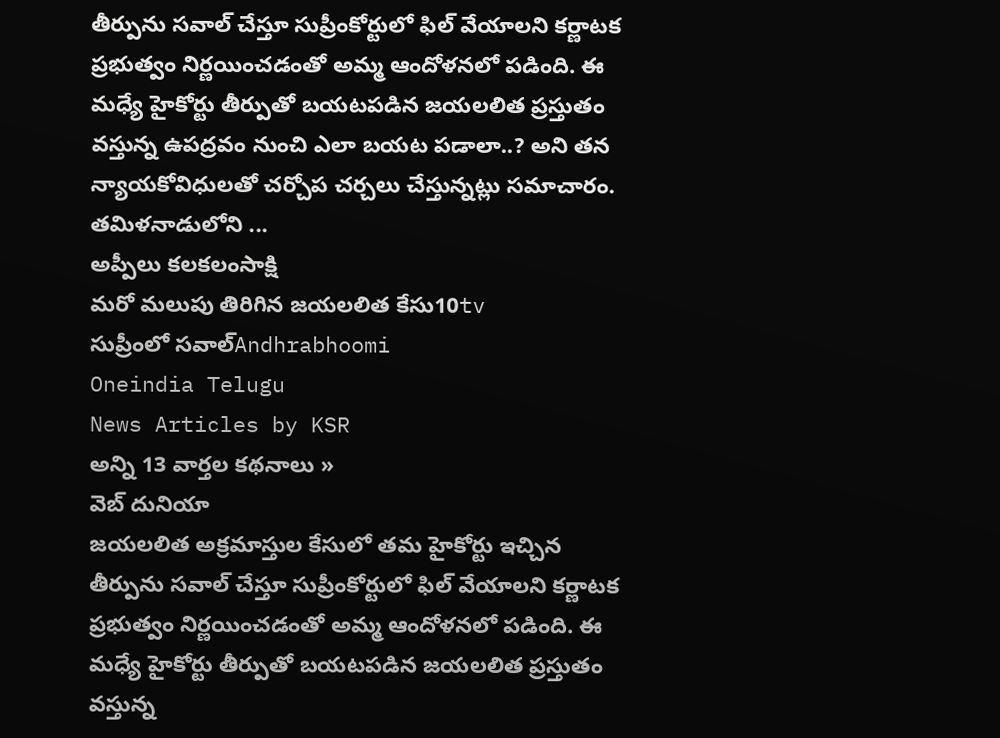తీర్పును సవాల్ చేస్తూ సుప్రీంకోర్టులో ఫిల్ వేయాలని కర్ణాటక ప్రభుత్వం నిర్ణయించడంతో అమ్మ ఆందోళనలో పడింది. ఈ మధ్యే హైకోర్టు తీర్పుతో బయటపడిన జయలలిత ప్రస్తుతం వస్తున్న ఉపద్రవం నుంచి ఎలా బయట పడాలా..? అని తన న్యాయకోవిధులతో చర్చోప చర్చలు చేస్తున్నట్లు సమాచారం. తమిళనాడులోని ...
అప్పీలు కలకలంసాక్షి
మరో మలుపు తిరిగిన జయలలిత కేసు10tv
సుప్రీంలో సవాల్Andhrabhoomi
Oneindia Telugu
News Articles by KSR
అన్ని 13 వార్తల కథనాలు »
వెబ్ దునియా
జయలలిత అక్రమాస్తుల కేసులో తమ హైకోర్టు ఇచ్చిన తీర్పును సవాల్ చేస్తూ సుప్రీంకోర్టులో ఫిల్ వేయాలని కర్ణాటక ప్రభుత్వం నిర్ణయించడంతో అమ్మ ఆందోళనలో పడింది. ఈ మధ్యే హైకోర్టు తీర్పుతో బయటపడిన జయలలిత ప్రస్తుతం వస్తున్న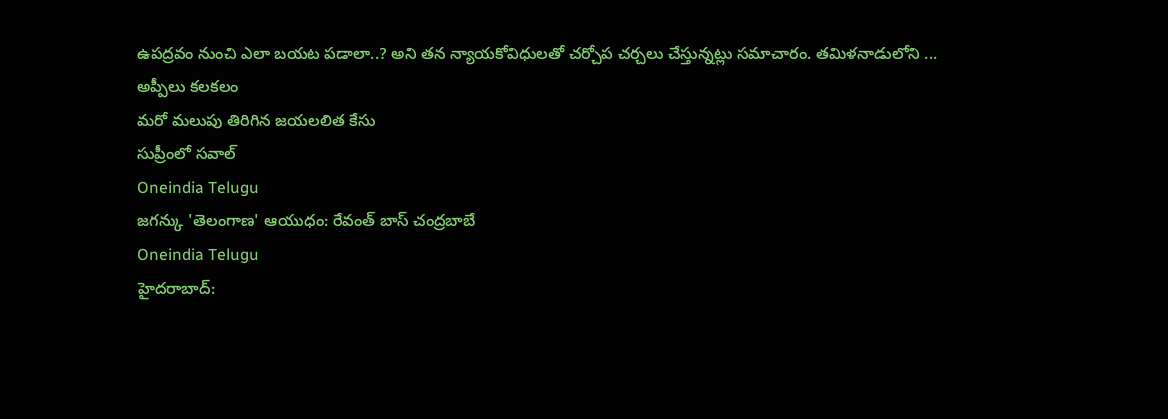ఉపద్రవం నుంచి ఎలా బయట పడాలా..? అని తన న్యాయకోవిధులతో చర్చోప చర్చలు చేస్తున్నట్లు సమాచారం. తమిళనాడులోని ...
అప్పీలు కలకలం
మరో మలుపు తిరిగిన జయలలిత కేసు
సుప్రీంలో సవాల్
Oneindia Telugu
జగన్కు 'తెలంగాణ' ఆయుధం: రేవంత్ బాస్ చంద్రబాబే
Oneindia Telugu
హైదరాబాద్: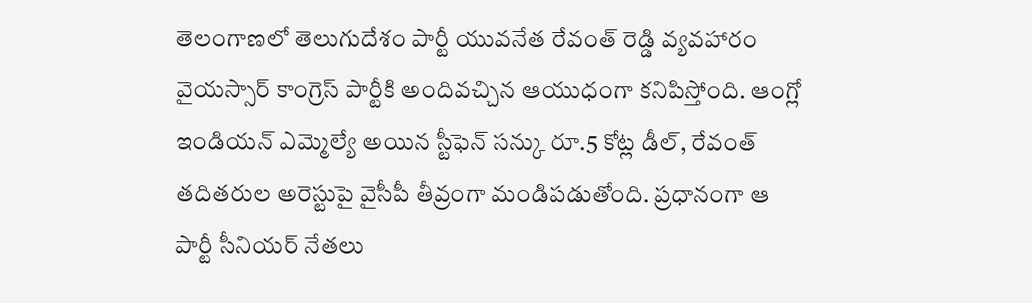తెలంగాణలో తెలుగుదేశం పార్టీ యువనేత రేవంత్ రెడ్డి వ్యవహారం వైయస్సార్ కాంగ్రెస్ పార్టీకి అందివచ్చిన ఆయుధంగా కనిపిస్తోంది. ఆంగ్లో ఇండియన్ ఎమ్మెల్యే అయిన స్టీఫెన్ సన్కు రూ.5 కోట్ల డీల్, రేవంత్ తదితరుల అరెస్టుపై వైసీపీ తీవ్రంగా మండిపడుతోంది. ప్రధానంగా ఆ పార్టీ సీనియర్ నేతలు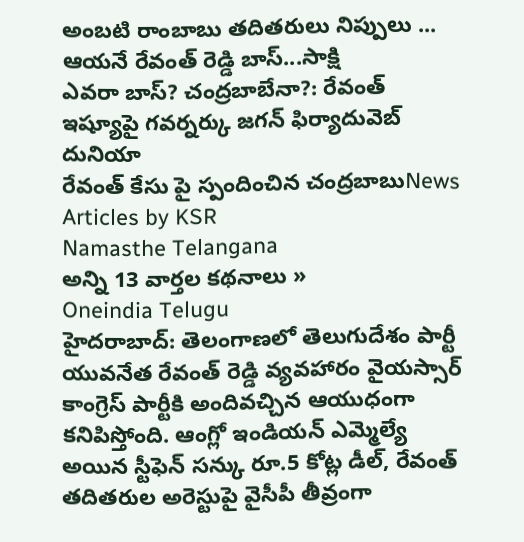అంబటి రాంబాబు తదితరులు నిప్పులు ...
ఆయనే రేవంత్ రెడ్డి బాస్...సాక్షి
ఎవరా బాస్? చంద్రబాబేనా?: రేవంత్ ఇష్యూపై గవర్నర్కు జగన్ ఫిర్యాదువెబ్ దునియా
రేవంత్ కేసు పై స్పందించిన చంద్రబాబుNews Articles by KSR
Namasthe Telangana
అన్ని 13 వార్తల కథనాలు »
Oneindia Telugu
హైదరాబాద్: తెలంగాణలో తెలుగుదేశం పార్టీ యువనేత రేవంత్ రెడ్డి వ్యవహారం వైయస్సార్ కాంగ్రెస్ పార్టీకి అందివచ్చిన ఆయుధంగా కనిపిస్తోంది. ఆంగ్లో ఇండియన్ ఎమ్మెల్యే అయిన స్టీఫెన్ సన్కు రూ.5 కోట్ల డీల్, రేవంత్ తదితరుల అరెస్టుపై వైసీపీ తీవ్రంగా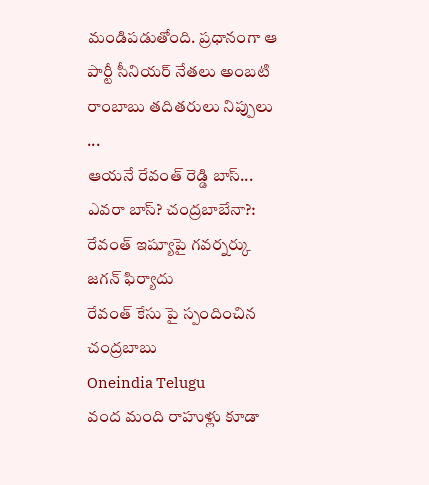మండిపడుతోంది. ప్రధానంగా ఆ పార్టీ సీనియర్ నేతలు అంబటి రాంబాబు తదితరులు నిప్పులు ...
ఆయనే రేవంత్ రెడ్డి బాస్...
ఎవరా బాస్? చంద్రబాబేనా?: రేవంత్ ఇష్యూపై గవర్నర్కు జగన్ ఫిర్యాదు
రేవంత్ కేసు పై స్పందించిన చంద్రబాబు
Oneindia Telugu
వంద మంది రాహుళ్లు కూడా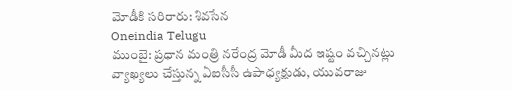మోడీకి సరిరారు: శివసేన
Oneindia Telugu
ముంబై: ప్రధాన మంత్రి నరేంద్ర మోడీ మీద ఇష్టం వచ్చినట్లు వ్యాఖ్యలు చేస్తున్న ఏఐసీసీ ఉపాధ్యక్షుడు, యువరాజు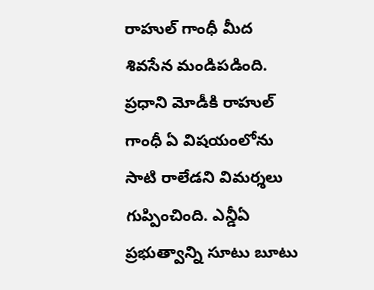రాహుల్ గాంధీ మీద శివసేన మండిపడింది. ప్రధాని మోడీకి రాహుల్ గాంధీ ఏ విషయంలోను సాటి రాలేడని విమర్శలు గుప్పించింది. ఎన్డీఏ ప్రభుత్వాన్ని సూటు బూటు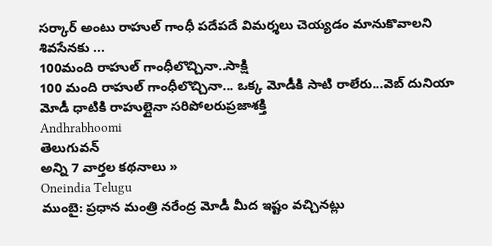సర్కార్ అంటు రాహుల్ గాంధీ పదేపదే విమర్శలు చెయ్యడం మానుకొవాలని శివసేనకు ...
100మంది రాహుల్ గాంధీలొచ్చినా..సాక్షి
100 మంది రాహుల్ గాంధీలొచ్చినా... ఒక్క మోడీకి సాటి రాలేరు...వెబ్ దునియా
మోడీ ధాటికి రాహుల్లైనా సరిపోలరుప్రజాశక్తి
Andhrabhoomi
తెలుగువన్
అన్ని 7 వార్తల కథనాలు »
Oneindia Telugu
ముంబై: ప్రధాన మంత్రి నరేంద్ర మోడీ మీద ఇష్టం వచ్చినట్లు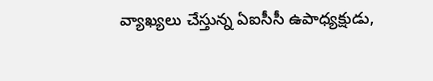వ్యాఖ్యలు చేస్తున్న ఏఐసీసీ ఉపాధ్యక్షుడు,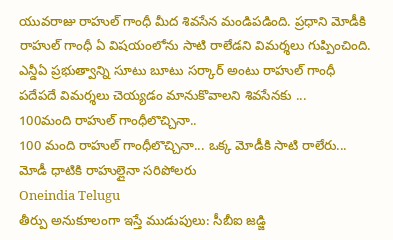యువరాజు రాహుల్ గాంధీ మీద శివసేన మండిపడింది. ప్రధాని మోడీకి రాహుల్ గాంధీ ఏ విషయంలోను సాటి రాలేడని విమర్శలు గుప్పించింది. ఎన్డీఏ ప్రభుత్వాన్ని సూటు బూటు సర్కార్ అంటు రాహుల్ గాంధీ పదేపదే విమర్శలు చెయ్యడం మానుకొవాలని శివసేనకు ...
100మంది రాహుల్ గాంధీలొచ్చినా..
100 మంది రాహుల్ గాంధీలొచ్చినా... ఒక్క మోడీకి సాటి రాలేరు...
మోడీ ధాటికి రాహుల్లైనా సరిపోలరు
Oneindia Telugu
తీర్పు అనుకూలంగా ఇస్తే ముడుపులు: సీబీఐ జడ్జి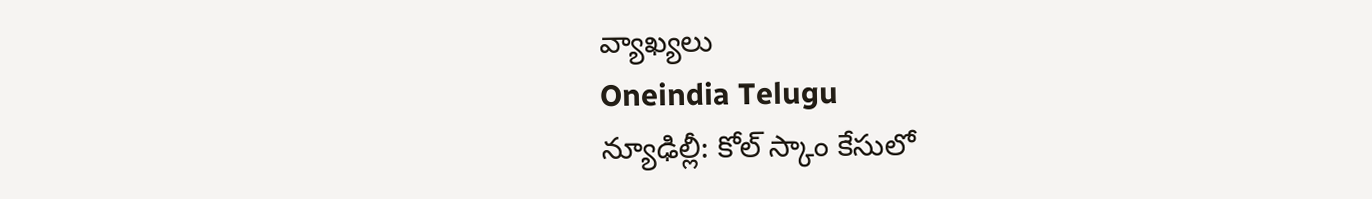వ్యాఖ్యలు
Oneindia Telugu
న్యూఢిల్లీ: కోల్ స్కాం కేసులో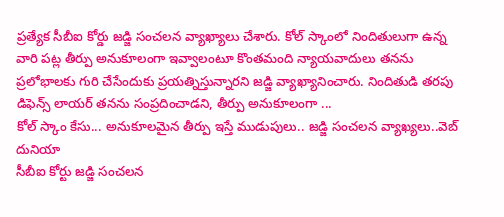ప్రత్యేక సీబీఐ కోర్డు జడ్జి సంచలన వ్యాఖ్యాలు చేశారు. కోల్ స్కాంలో నిందితులుగా ఉన్న వారి పట్ల తీర్పు అనుకూలంగా ఇవ్వాలంటూ కొంతమంది న్యాయవాదులు తనను ప్రలోభాలకు గురి చేసేందుకు ప్రయత్నిస్తున్నారని జడ్జి వ్యాఖ్యానించారు. నిందితుడి తరపు డిఫెన్స్ లాయర్ తనను సంప్రదించాడని, తీర్పు అనుకూలంగా ...
కోల్ స్కాం కేసు... అనుకూలమైన తీర్పు ఇస్తే ముడుపులు.. జడ్జి సంచలన వ్యాఖ్యలు..వెబ్ దునియా
సీబీఐ కోర్టు జడ్జి సంచలన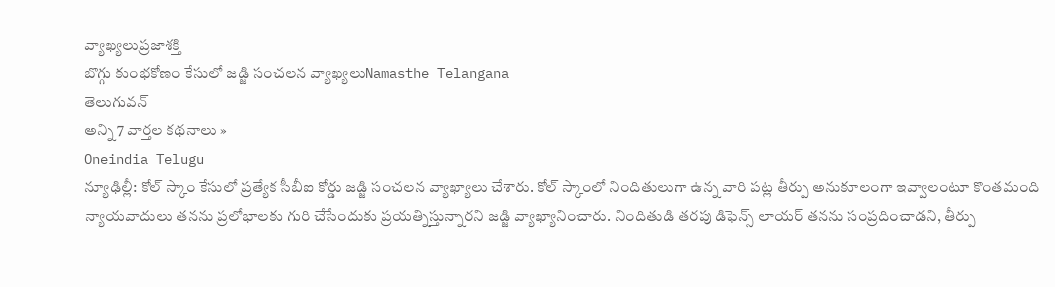వ్యాఖ్యలుప్రజాశక్తి
బొగ్గు కుంభకోణం కేసులో జడ్జి సంచలన వ్యాఖ్యలుNamasthe Telangana
తెలుగువన్
అన్ని 7 వార్తల కథనాలు »
Oneindia Telugu
న్యూఢిల్లీ: కోల్ స్కాం కేసులో ప్రత్యేక సీబీఐ కోర్డు జడ్జి సంచలన వ్యాఖ్యాలు చేశారు. కోల్ స్కాంలో నిందితులుగా ఉన్న వారి పట్ల తీర్పు అనుకూలంగా ఇవ్వాలంటూ కొంతమంది న్యాయవాదులు తనను ప్రలోభాలకు గురి చేసేందుకు ప్రయత్నిస్తున్నారని జడ్జి వ్యాఖ్యానించారు. నిందితుడి తరపు డిఫెన్స్ లాయర్ తనను సంప్రదించాడని, తీర్పు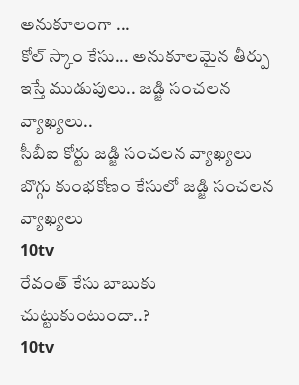అనుకూలంగా ...
కోల్ స్కాం కేసు... అనుకూలమైన తీర్పు ఇస్తే ముడుపులు.. జడ్జి సంచలన వ్యాఖ్యలు..
సీబీఐ కోర్టు జడ్జి సంచలన వ్యాఖ్యలు
బొగ్గు కుంభకోణం కేసులో జడ్జి సంచలన వ్యాఖ్యలు
10tv
రేవంత్ కేసు బాబుకు చుట్టుకుంటుందా..?
10tv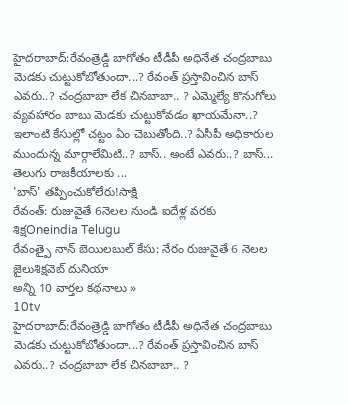హైదరాబాద్:రేవంత్రెడ్డి బాగోతం టీడీపీ అధినేత చంద్రబాబు మెడకు చుట్టుకోబోతుందా...? రేవంత్ ప్రస్తావించిన బాస్ ఎవరు..? చంద్రబాబా లేక చినబాబా.. ? ఎమ్మెల్యే కొనుగోలు వ్యవహారం బాబు మెడకు చుట్టుకోవడం ఖాయమేనా..? ఇలాంటి కేసుల్లో చట్టం ఏం చెబుతోంది..? ఏసీపీ అధికారుల ముందున్న మార్గాలేమిటి..? బాస్.. అంటే ఎవరు..? బాస్... తెలుగు రాజకీయాలకు ...
'బాస్' తప్పించుకోలేరు!సాక్షి
రేవంత్: రుజువైతే 6నెలల నుండి ఐదేళ్ల వరకు శిక్షOneindia Telugu
రేవంత్పై నాన్ బెయిలబుల్ కేసు: నేరం రుజువైతే 6 నెలల జైలుశిక్షవెబ్ దునియా
అన్ని 10 వార్తల కథనాలు »
10tv
హైదరాబాద్:రేవంత్రెడ్డి బాగోతం టీడీపీ అధినేత చంద్రబాబు మెడకు చుట్టుకోబోతుందా...? రేవంత్ ప్రస్తావించిన బాస్ ఎవరు..? చంద్రబాబా లేక చినబాబా.. ?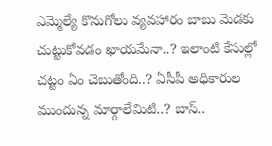ఎమ్మెల్యే కొనుగోలు వ్యవహారం బాబు మెడకు చుట్టుకోవడం ఖాయమేనా..? ఇలాంటి కేసుల్లో చట్టం ఏం చెబుతోంది..? ఏసీపీ అధికారుల ముందున్న మార్గాలేమిటి..? బాస్..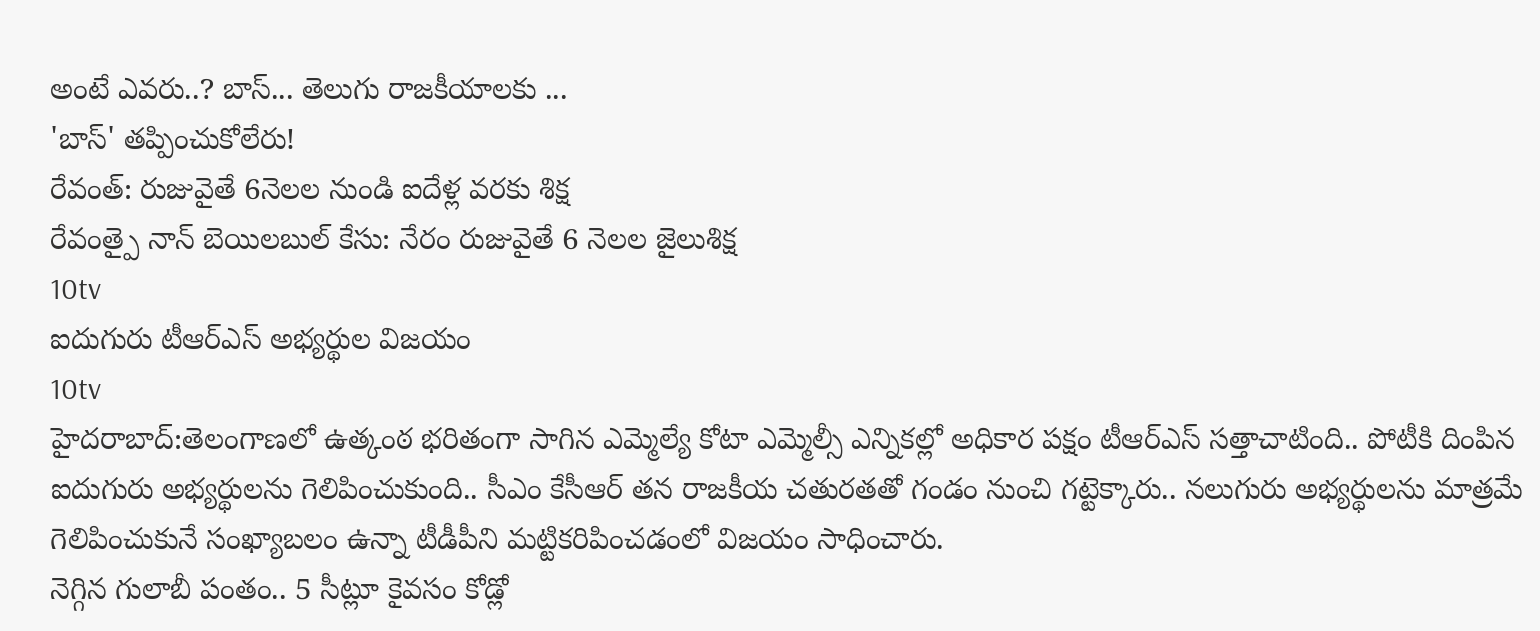అంటే ఎవరు..? బాస్... తెలుగు రాజకీయాలకు ...
'బాస్' తప్పించుకోలేరు!
రేవంత్: రుజువైతే 6నెలల నుండి ఐదేళ్ల వరకు శిక్ష
రేవంత్పై నాన్ బెయిలబుల్ కేసు: నేరం రుజువైతే 6 నెలల జైలుశిక్ష
10tv
ఐదుగురు టీఆర్ఎస్ అభ్యర్థుల విజయం
10tv
హైదరాబాద్:తెలంగాణలో ఉత్కంఠ భరితంగా సాగిన ఎమ్మెల్యే కోటా ఎమ్మెల్సీ ఎన్నికల్లో అధికార పక్షం టీఆర్ఎస్ సత్తాచాటింది.. పోటీకి దింపిన ఐదుగురు అభ్యర్థులను గెలిపించుకుంది.. సీఎం కేసీఆర్ తన రాజకీయ చతురతతో గండం నుంచి గట్టెక్కారు.. నలుగురు అభ్యర్థులను మాత్రమే గెలిపించుకునే సంఖ్యాబలం ఉన్నా టీడీపీని మట్టికరిపించడంలో విజయం సాధించారు.
నెగ్గిన గులాబీ పంతం.. 5 సీట్లూ కైవసం కోడ్లో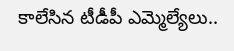కాలేసిన టీడీపీ ఎమ్మెల్యేలు..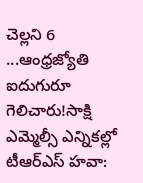చెల్లని 6 ...ఆంధ్రజ్యోతి
ఐదుగురూ గెలిచారు!సాక్షి
ఎమ్మెల్సీ ఎన్నికల్లో టీఆర్ఎస్ హవా: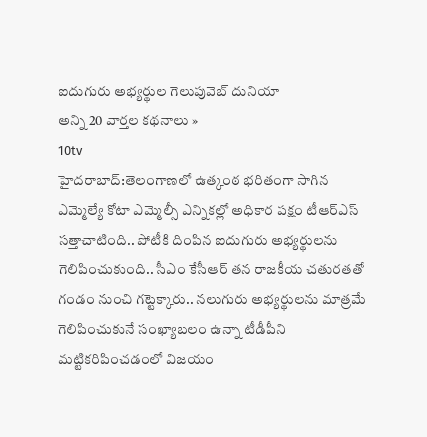ఐదుగురు అభ్యర్థుల గెలుపువెబ్ దునియా
అన్ని 20 వార్తల కథనాలు »
10tv
హైదరాబాద్:తెలంగాణలో ఉత్కంఠ భరితంగా సాగిన ఎమ్మెల్యే కోటా ఎమ్మెల్సీ ఎన్నికల్లో అధికార పక్షం టీఆర్ఎస్ సత్తాచాటింది.. పోటీకి దింపిన ఐదుగురు అభ్యర్థులను గెలిపించుకుంది.. సీఎం కేసీఆర్ తన రాజకీయ చతురతతో గండం నుంచి గట్టెక్కారు.. నలుగురు అభ్యర్థులను మాత్రమే గెలిపించుకునే సంఖ్యాబలం ఉన్నా టీడీపీని మట్టికరిపించడంలో విజయం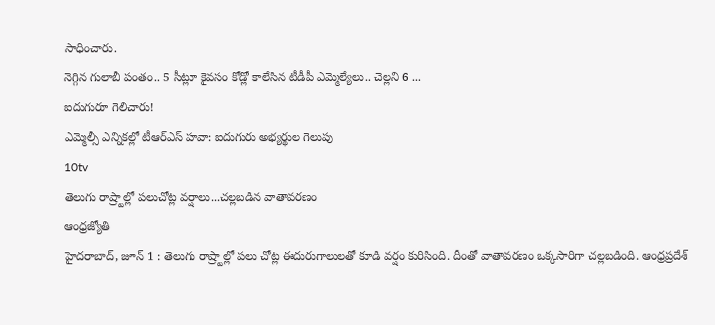సాధించారు.
నెగ్గిన గులాబీ పంతం.. 5 సీట్లూ కైవసం కోడ్లో కాలేసిన టీడీపీ ఎమ్మెల్యేలు.. చెల్లని 6 ...
ఐదుగురూ గెలిచారు!
ఎమ్మెల్సీ ఎన్నికల్లో టీఆర్ఎస్ హవా: ఐదుగురు అభ్యర్థుల గెలుపు
10tv
తెలుగు రాష్ర్టాల్లో పలుచోట్ల వర్షాలు...చల్లబడిన వాతావరణం
ఆంధ్రజ్యోతి
హైదరాబాద్, జూన్ 1 : తెలుగు రాష్ర్టాల్లో పలు చోట్ల ఈదురుగాలులతో కూడి వర్షం కురిసింది. దీంతో వాతావరణం ఒక్కసారిగా చల్లబడింది. ఆంధ్రప్రదేశ్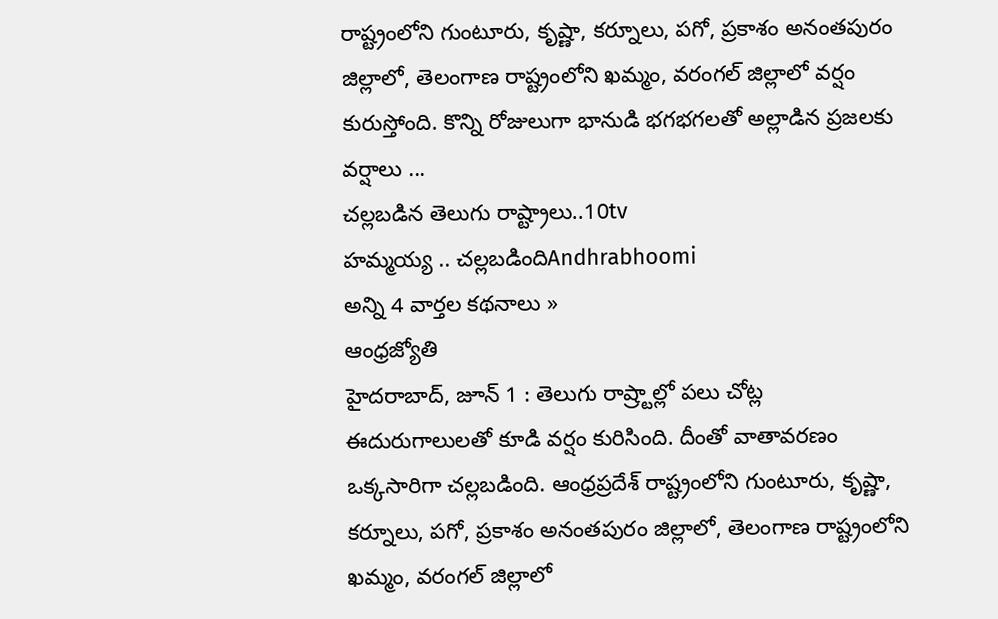రాష్ట్రంలోని గుంటూరు, కృష్ణా, కర్నూలు, పగో, ప్రకాశం అనంతపురం జిల్లాలో, తెలంగాణ రాష్ట్రంలోని ఖమ్మం, వరంగల్ జిల్లాలో వర్షం కురుస్తోంది. కొన్ని రోజులుగా భానుడి భగభగలతో అల్లాడిన ప్రజలకు వర్షాలు ...
చల్లబడిన తెలుగు రాష్ట్రాలు..10tv
హమ్మయ్య .. చల్లబడిందిAndhrabhoomi
అన్ని 4 వార్తల కథనాలు »
ఆంధ్రజ్యోతి
హైదరాబాద్, జూన్ 1 : తెలుగు రాష్ర్టాల్లో పలు చోట్ల ఈదురుగాలులతో కూడి వర్షం కురిసింది. దీంతో వాతావరణం ఒక్కసారిగా చల్లబడింది. ఆంధ్రప్రదేశ్ రాష్ట్రంలోని గుంటూరు, కృష్ణా, కర్నూలు, పగో, ప్రకాశం అనంతపురం జిల్లాలో, తెలంగాణ రాష్ట్రంలోని ఖమ్మం, వరంగల్ జిల్లాలో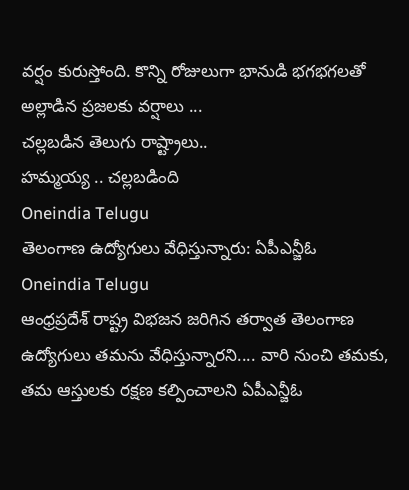వర్షం కురుస్తోంది. కొన్ని రోజులుగా భానుడి భగభగలతో అల్లాడిన ప్రజలకు వర్షాలు ...
చల్లబడిన తెలుగు రాష్ట్రాలు..
హమ్మయ్య .. చల్లబడింది
Oneindia Telugu
తెలంగాణ ఉద్యోగులు వేధిస్తున్నారు: ఏపీఎన్జీఓ
Oneindia Telugu
ఆంధ్రప్రదేశ్ రాష్ట్ర విభజన జరిగిన తర్వాత తెలంగాణ ఉద్యోగులు తమను వేధిస్తున్నారని.... వారి నుంచి తమకు, తమ ఆస్తులకు రక్షణ కల్పించాలని ఏపీఎన్జీఓ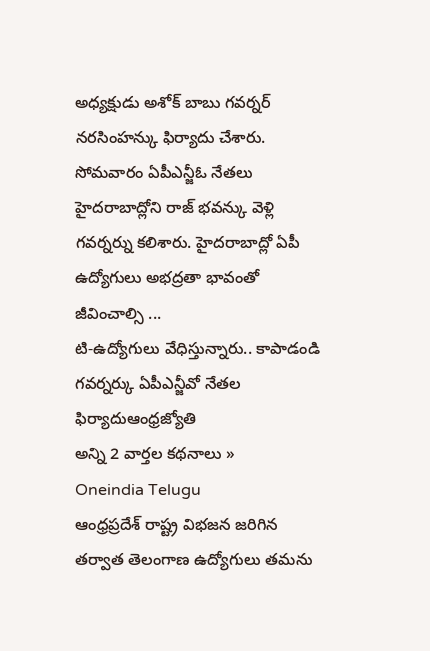అధ్యక్షుడు అశోక్ బాబు గవర్నర్ నరసింహన్కు ఫిర్యాదు చేశారు. సోమవారం ఏపీఎన్జీఓ నేతలు హైదరాబాద్లోని రాజ్ భవన్కు వెళ్లి గవర్నర్ను కలిశారు. హైదరాబాద్లో ఏపీ ఉద్యోగులు అభద్రతా భావంతో జీవించాల్సి ...
టి-ఉద్యోగులు వేధిస్తున్నారు.. కాపాడండి గవర్నర్కు ఏపీఎన్జీవో నేతల ఫిర్యాదుఆంధ్రజ్యోతి
అన్ని 2 వార్తల కథనాలు »
Oneindia Telugu
ఆంధ్రప్రదేశ్ రాష్ట్ర విభజన జరిగిన తర్వాత తెలంగాణ ఉద్యోగులు తమను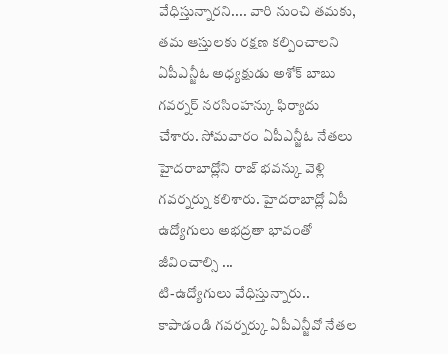వేధిస్తున్నారని.... వారి నుంచి తమకు, తమ ఆస్తులకు రక్షణ కల్పించాలని ఏపీఎన్జీఓ అధ్యక్షుడు అశోక్ బాబు గవర్నర్ నరసింహన్కు ఫిర్యాదు చేశారు. సోమవారం ఏపీఎన్జీఓ నేతలు హైదరాబాద్లోని రాజ్ భవన్కు వెళ్లి గవర్నర్ను కలిశారు. హైదరాబాద్లో ఏపీ ఉద్యోగులు అభద్రతా భావంతో జీవించాల్సి ...
టి-ఉద్యోగులు వేధిస్తున్నారు.. కాపాడండి గవర్నర్కు ఏపీఎన్జీవో నేతల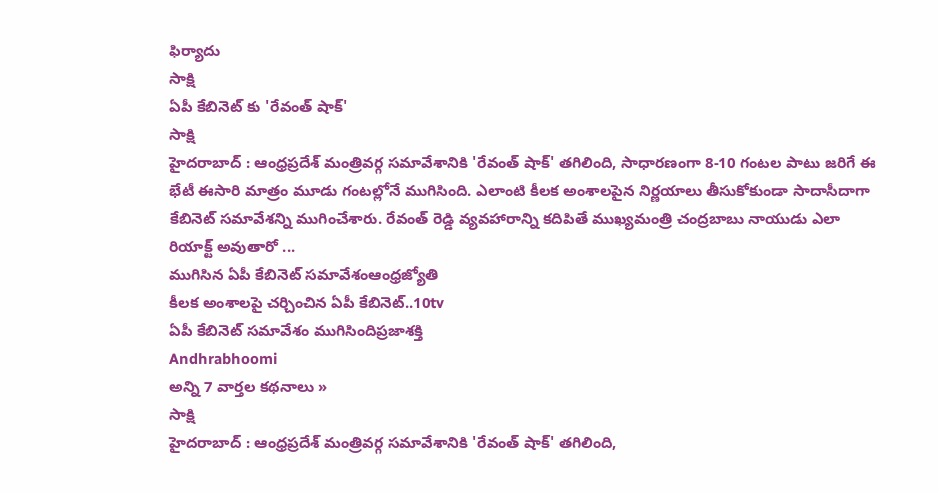ఫిర్యాదు
సాక్షి
ఏపీ కేబినెట్ కు 'రేవంత్ షాక్'
సాక్షి
హైదరాబాద్ : ఆంధ్రప్రదేశ్ మంత్రివర్గ సమావేశానికి 'రేవంత్ షాక్' తగిలింది, సాధారణంగా 8-10 గంటల పాటు జరిగే ఈ భేటీ ఈసారి మాత్రం మూడు గంటల్లోనే ముగిసింది. ఎలాంటి కీలక అంశాలపైన నిర్ణయాలు తీసుకోకుండా సాదాసీదాగా కేబినెట్ సమావేశన్ని ముగించేశారు. రేవంత్ రెడ్డి వ్యవహారాన్ని కదిపితే ముఖ్యమంత్రి చంద్రబాబు నాయుడు ఎలా రియాక్ట్ అవుతారో ...
ముగిసిన ఏపీ కేబినెట్ సమావేశంఆంధ్రజ్యోతి
కీలక అంశాలపై చర్చించిన ఏపీ కేబినెట్..10tv
ఏపీ కేబినెట్ సమావేశం ముగిసిందిప్రజాశక్తి
Andhrabhoomi
అన్ని 7 వార్తల కథనాలు »
సాక్షి
హైదరాబాద్ : ఆంధ్రప్రదేశ్ మంత్రివర్గ సమావేశానికి 'రేవంత్ షాక్' తగిలింది,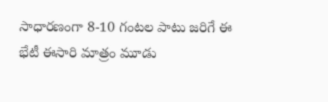సాధారణంగా 8-10 గంటల పాటు జరిగే ఈ భేటీ ఈసారి మాత్రం మూడు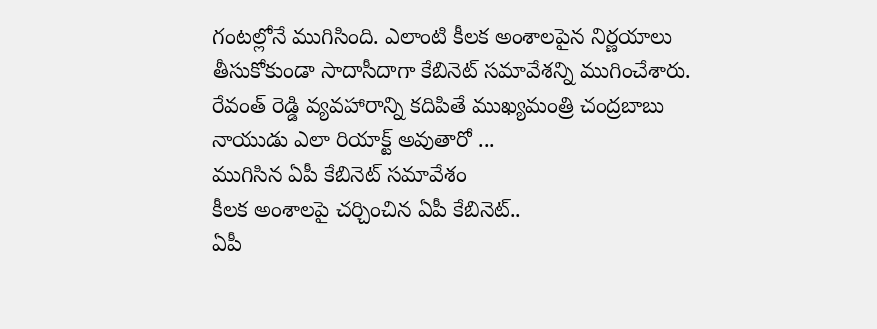గంటల్లోనే ముగిసింది. ఎలాంటి కీలక అంశాలపైన నిర్ణయాలు తీసుకోకుండా సాదాసీదాగా కేబినెట్ సమావేశన్ని ముగించేశారు. రేవంత్ రెడ్డి వ్యవహారాన్ని కదిపితే ముఖ్యమంత్రి చంద్రబాబు నాయుడు ఎలా రియాక్ట్ అవుతారో ...
ముగిసిన ఏపీ కేబినెట్ సమావేశం
కీలక అంశాలపై చర్చించిన ఏపీ కేబినెట్..
ఏపీ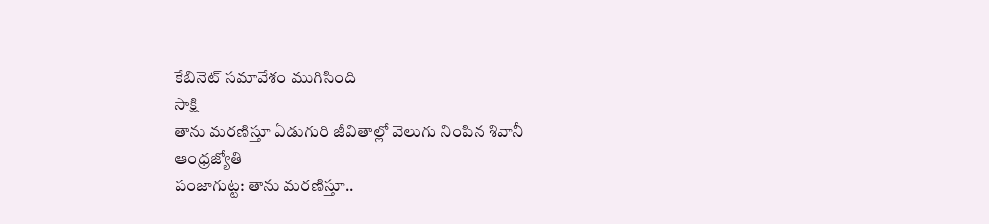కేబినెట్ సమావేశం ముగిసింది
సాక్షి
తాను మరణిస్తూ ఏడుగురి జీవితాల్లో వెలుగు నింపిన శివానీ
ఆంధ్రజ్యోతి
పంజాగుట్ట: తాను మరణిస్తూ..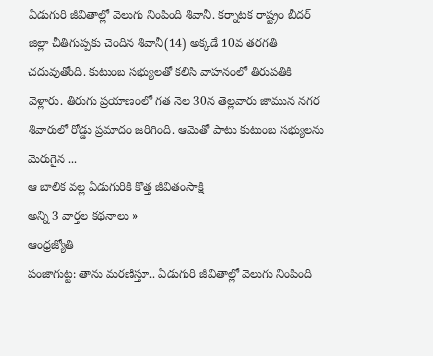ఏడుగురి జీవితాల్లో వెలుగు నింపింది శివానీ. కర్నాటక రాష్ట్రం బీదర్ జిల్లా చీతిగుప్పకు చెందిన శివానీ(14) అక్కడే 10వ తరగతి చదువుతోంది. కుటుంబ సభ్యులతో కలిసి వాహనంలో తిరుపతికి వెళ్లారు. తిరుగు ప్రయాణంలో గత నెల 30న తెల్లవారు జామున నగర శివారులో రోడ్డు ప్రమాదం జరిగింది. ఆమెతో పాటు కుటుంబ సభ్యులను మెరుగైన ...
ఆ బాలిక వల్ల ఏడుగురికి కొత్త జీవితంసాక్షి
అన్ని 3 వార్తల కథనాలు »
ఆంధ్రజ్యోతి
పంజాగుట్ట: తాను మరణిస్తూ.. ఏడుగురి జీవితాల్లో వెలుగు నింపింది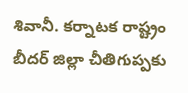శివానీ. కర్నాటక రాష్ట్రం బీదర్ జిల్లా చీతిగుప్పకు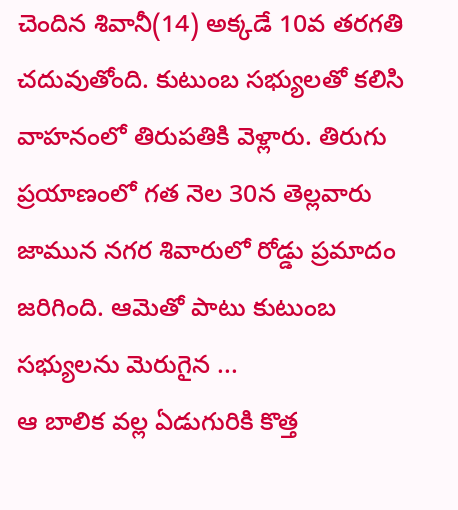చెందిన శివానీ(14) అక్కడే 10వ తరగతి చదువుతోంది. కుటుంబ సభ్యులతో కలిసి వాహనంలో తిరుపతికి వెళ్లారు. తిరుగు ప్రయాణంలో గత నెల 30న తెల్లవారు జామున నగర శివారులో రోడ్డు ప్రమాదం జరిగింది. ఆమెతో పాటు కుటుంబ సభ్యులను మెరుగైన ...
ఆ బాలిక వల్ల ఏడుగురికి కొత్త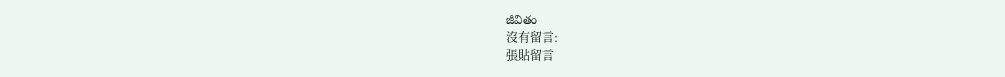జీవితం
沒有留言:
張貼留言